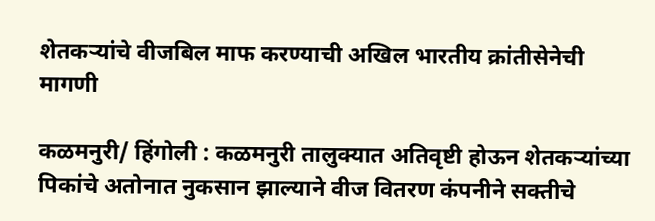शेतकऱ्यांचे वीजबिल माफ करण्याची अखिल भारतीय क्रांतीसेनेची मागणी

कळमनुरी/ हिंगोली : कळमनुरी तालुक्यात अतिवृष्टी होऊन शेतकऱ्यांच्या पिकांचे अतोनात नुकसान झाल्याने वीज वितरण कंपनीने सक्तीचे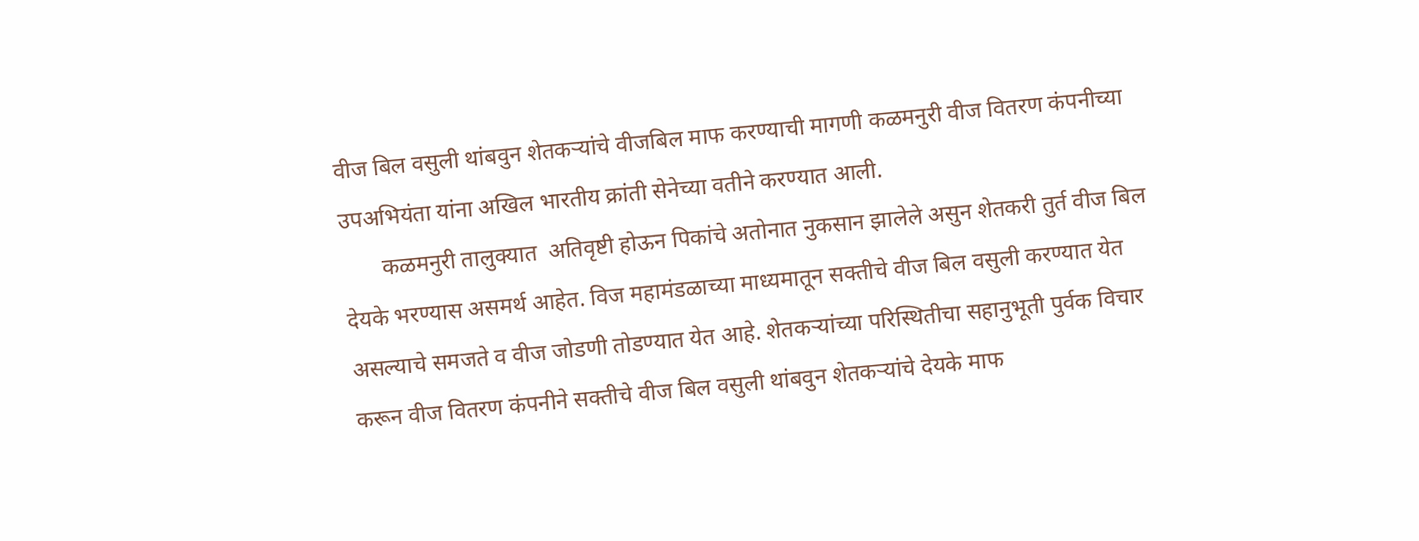वीज बिल वसुली थांबवुन शेतकऱ्यांचे वीजबिल माफ करण्याची मागणी कळमनुरी वीज वितरण कंपनीच्या उपअभियंता यांना अखिल भारतीय क्रांती सेनेच्या वतीने करण्यात आली.
       कळमनुरी तालुक्यात  अतिवृष्टी होऊन पिकांचे अतोनात नुकसान झालेले असुन शेतकरी तुर्त वीज बिल देयके भरण्यास असमर्थ आहेत. विज महामंडळाच्या माध्यमातून सक्तीचे वीज बिल वसुली करण्यात येत असल्याचे समजते व वीज जोडणी तोडण्यात येत आहे. शेतकऱ्यांच्या परिस्थितीचा सहानुभूती पुर्वक विचार करून वीज वितरण कंपनीने सक्तीचे वीज बिल वसुली थांबवुन शेतकऱ्यांचे देयके माफ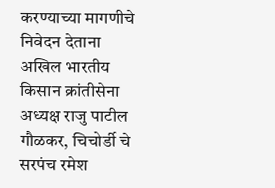करण्याच्या मागणीचे निवेदन देताना अखिल भारतीय किसान क्रांतीसेना अध्यक्ष राजु पाटील गौळकर, चिचोर्डी चे सरपंच रमेश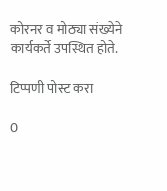कोरनर व मोठ्या संख्येने कार्यकर्ते उपस्थित होते.

टिप्पणी पोस्ट करा

0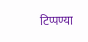टिप्पण्या